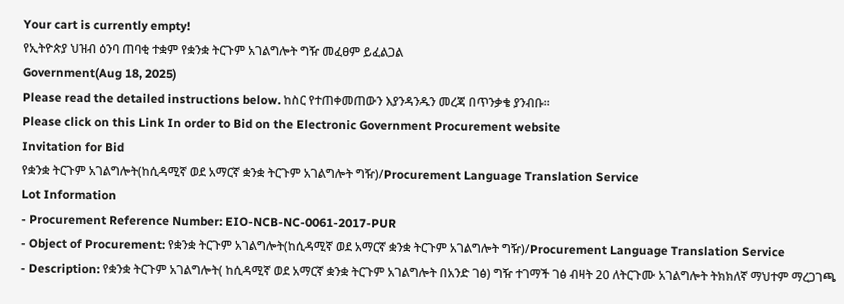Your cart is currently empty!
የኢትዮጵያ ህዝብ ዕንባ ጠባቂ ተቋም የቋንቋ ትርጉም አገልግሎት ግዥ መፈፀም ይፈልጋል
Government(Aug 18, 2025)
Please read the detailed instructions below. ከስር የተጠቀመጠውን እያንዳንዱን መረጃ በጥንቃቄ ያንብቡ።
Please click on this Link In order to Bid on the Electronic Government Procurement website
Invitation for Bid
የቋንቋ ትርጉም አገልግሎት(ከሲዳሚኛ ወደ አማርኛ ቋንቋ ትርጉም አገልግሎት ግዥ)/Procurement Language Translation Service
Lot Information
- Procurement Reference Number: EIO-NCB-NC-0061-2017-PUR
- Object of Procurement: የቋንቋ ትርጉም አገልግሎት(ከሲዳሚኛ ወደ አማርኛ ቋንቋ ትርጉም አገልግሎት ግዥ)/Procurement Language Translation Service
- Description: የቋንቋ ትርጉም አገልግሎት( ከሲዳሚኛ ወደ አማርኛ ቋንቋ ትርጉም አገልግሎት በአንድ ገፅ) ግዥ ተገማች ገፅ ብዛት 20 ለትርጉሙ አገልግሎት ትክክለኛ ማህተም ማረጋገጫ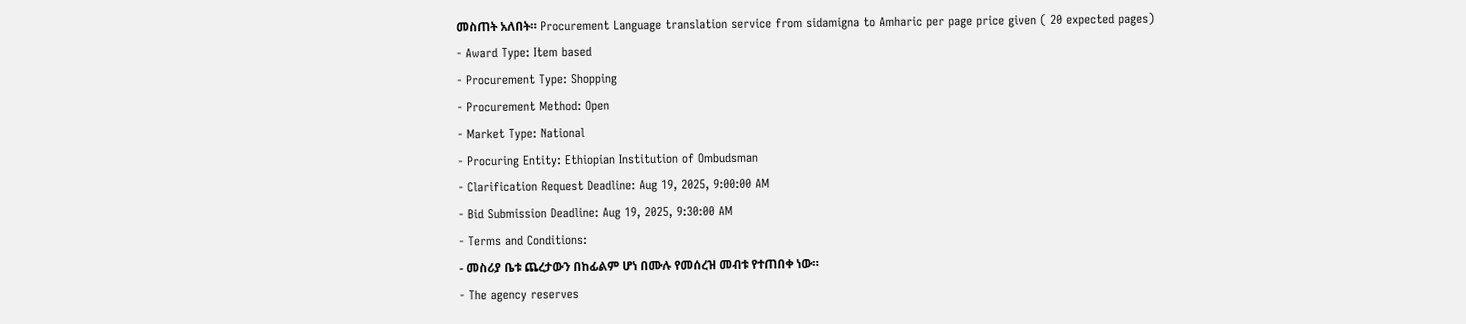መስጠት አለበት። Procurement Language translation service from sidamigna to Amharic per page price given ( 20 expected pages)
- Award Type: Item based
- Procurement Type: Shopping
- Procurement Method: Open
- Market Type: National
- Procuring Entity: Ethiopian Institution of Ombudsman
- Clarification Request Deadline: Aug 19, 2025, 9:00:00 AM
- Bid Submission Deadline: Aug 19, 2025, 9:30:00 AM
- Terms and Conditions:
- መስሪያ ቤቱ ጨረታውን በከፊልም ሆነ በሙሉ የመሰረዝ መብቱ የተጠበቀ ነው።
- The agency reserves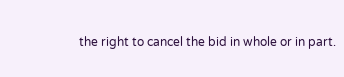the right to cancel the bid in whole or in part.